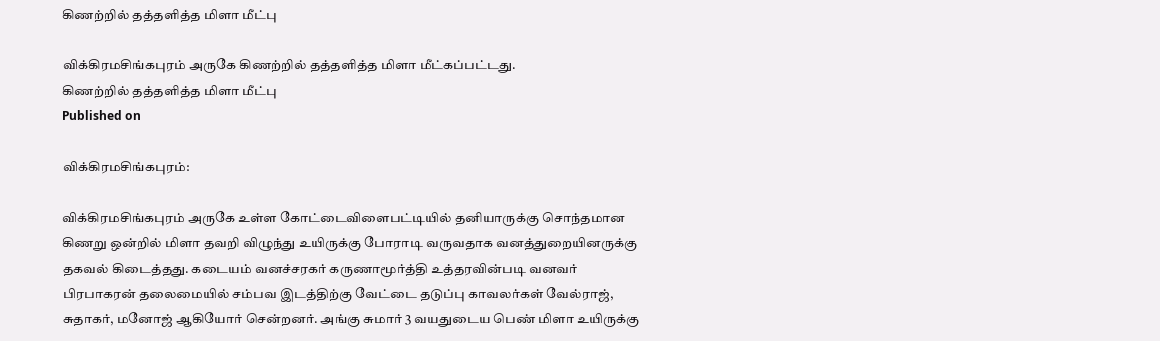கிணற்றில் தத்தளித்த மிளா மீட்பு

விக்கிரமசிங்கபுரம் அருகே கிணற்றில் தத்தளித்த மிளா மீட்கப்பட்டது.
கிணற்றில் தத்தளித்த மிளா மீட்பு
Published on

விக்கிரமசிங்கபுரம்:

விக்கிரமசிங்கபுரம் அருகே உள்ள கோட்டைவிளைபட்டியில் தனியாருக்கு சொந்தமான கிணறு ஒன்றில் மிளா தவறி விழுந்து உயிருக்கு போராடி வருவதாக வனத்துறையினருக்கு தகவல் கிடைத்தது. கடையம் வனச்சரகர் கருணாமூர்த்தி உத்தரவின்படி வனவர் பிரபாகரன் தலைமையில் சம்பவ இடத்திற்கு வேட்டை தடுப்பு காவலர்கள் வேல்ராஜ், சுதாகர், மனோஜ் ஆகியோர் சென்றனர். அங்கு சுமார் 3 வயதுடைய பெண் மிளா உயிருக்கு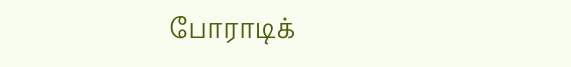போராடிக்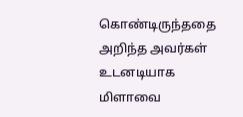கொண்டிருந்ததை அறிந்த அவர்கள் உடனடியாக மிளாவை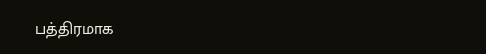பத்திரமாக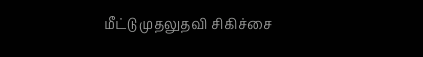மீட்டு முதலுதவி சிகிச்சை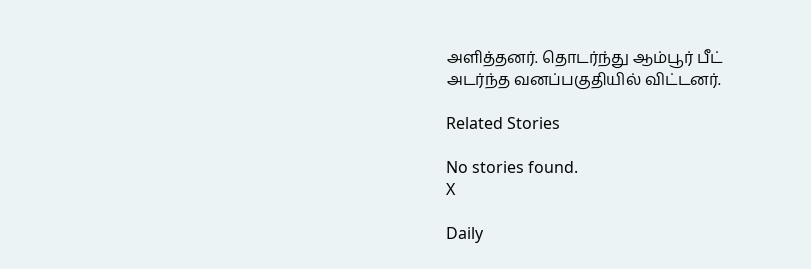அளித்தனர். தொடர்ந்து ஆம்பூர் பீட் அடர்ந்த வனப்பகுதியில் விட்டனர்.

Related Stories

No stories found.
X

Daily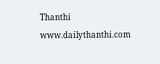Thanthi
www.dailythanthi.com